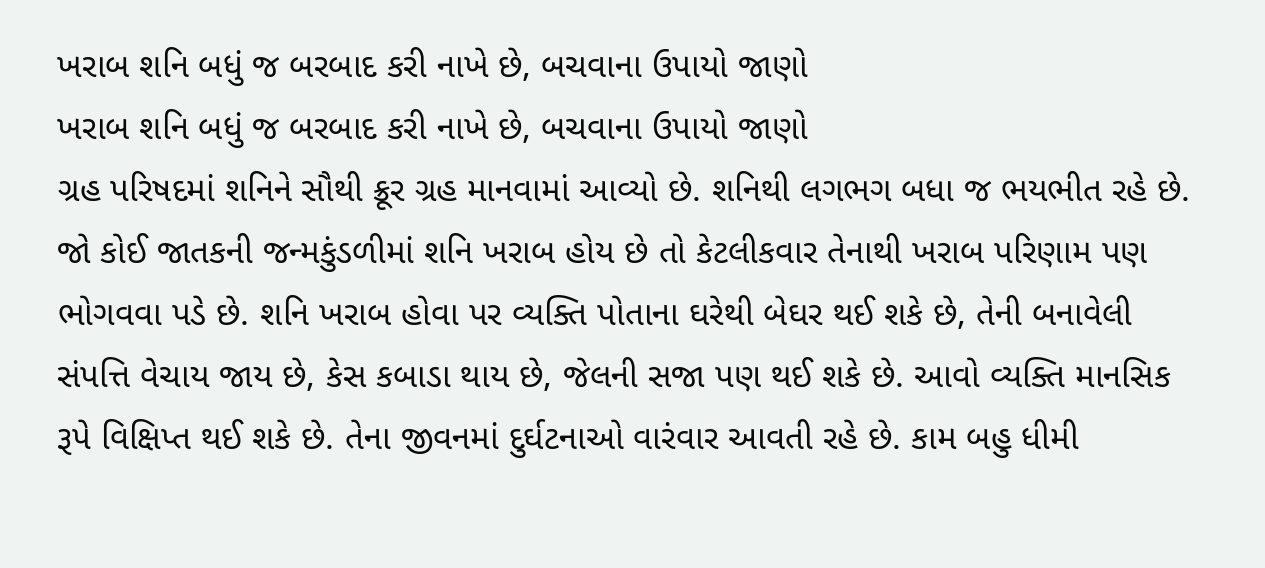ખરાબ શનિ બધું જ બરબાદ કરી નાખે છે, બચવાના ઉપાયો જાણો
ખરાબ શનિ બધું જ બરબાદ કરી નાખે છે, બચવાના ઉપાયો જાણો
ગ્રહ પરિષદમાં શનિને સૌથી ક્રૂર ગ્રહ માનવામાં આવ્યો છે. શનિથી લગભગ બધા જ ભયભીત રહે છે. જો કોઈ જાતકની જન્મકુંડળીમાં શનિ ખરાબ હોય છે તો કેટલીકવાર તેનાથી ખરાબ પરિણામ પણ ભોગવવા પડે છે. શનિ ખરાબ હોવા પર વ્યક્તિ પોતાના ઘરેથી બેઘર થઈ શકે છે, તેની બનાવેલી સંપત્તિ વેચાય જાય છે, કેસ કબાડા થાય છે, જેલની સજા પણ થઈ શકે છે. આવો વ્યક્તિ માનસિક રૂપે વિક્ષિપ્ત થઈ શકે છે. તેના જીવનમાં દુર્ઘટનાઓ વારંવાર આવતી રહે છે. કામ બહુ ધીમી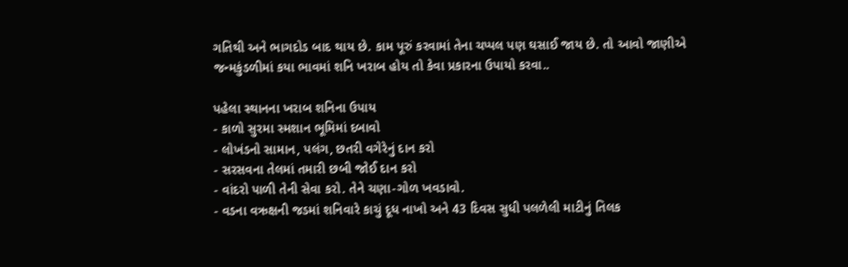ગતિથી અને ભાગદોડ બાદ થાય છે. કામ પૂરું કરવામાં તેના ચપ્પલ પણ ઘસાઈ જાય છે. તો આવો જાણીએ જન્મકુંડળીમાં કયા ભાવમાં શનિ ખરાબ હોય તો કેવા પ્રકારના ઉપાયો કરવા..

પહેલા સ્થાનના ખરાબ શનિના ઉપાય
- કાળો સુરમા સ્મશાન ભૂમિમાં દબાવો
- લોખંડનો સામાન, પલંગ, છતરી વગેરેનું દાન કરો
- સરસવના તેલમાં તમારી છબી જોઈ દાન કરો
- વાંદરો પાળી તેની સેવા કરો. તેને ચણા-ગોળ ખવડાવો.
- વડના વઋક્ષની જડમાં શનિવારે કાચું દૂધ નાખો અને 43 દિવસ સુધી પલળેલી માટીનું તિલક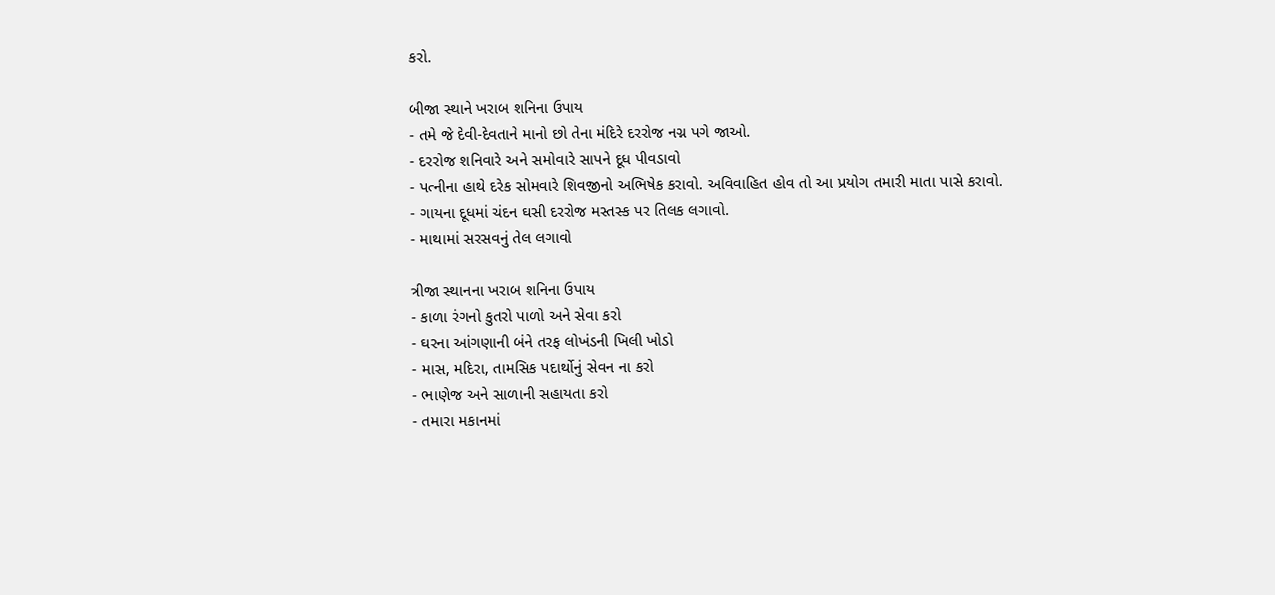કરો.

બીજા સ્થાને ખરાબ શનિના ઉપાય
- તમે જે દેવી-દેવતાને માનો છો તેના મંદિરે દરરોજ નગ્ન પગે જાઓ.
- દરરોજ શનિવારે અને સમોવારે સાપને દૂધ પીવડાવો
- પત્નીના હાથે દરેક સોમવારે શિવજીનો અભિષેક કરાવો. અવિવાહિત હોવ તો આ પ્રયોગ તમારી માતા પાસે કરાવો.
- ગાયના દૂધમાં ચંદન ઘસી દરરોજ મસ્તસ્ક પર તિલક લગાવો.
- માથામાં સરસવનું તેલ લગાવો

ત્રીજા સ્થાનના ખરાબ શનિના ઉપાય
- કાળા રંગનો કુતરો પાળો અને સેવા કરો
- ઘરના આંગણાની બંને તરફ લોખંડની ખિલી ખોડો
- માસ, મદિરા, તામસિક પદાર્થોનું સેવન ના કરો
- ભાણેજ અને સાળાની સહાયતા કરો
- તમારા મકાનમાં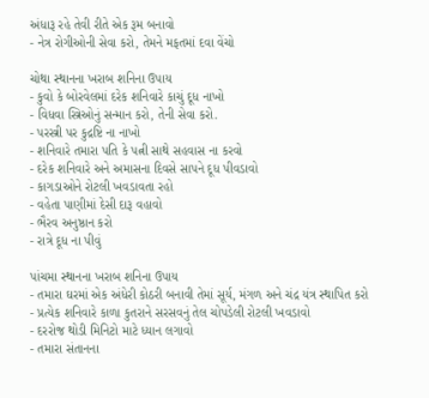અંધારૂ રહે તેવી રીતે એક રૂમ બનાવો
- નેત્ર રોગીઓની સેવા કરો, તેમને મફતમાં દવા વેંચો

ચોથા સ્થાનના ખરાબ શનિના ઉપાય
- કુવો કે બોરવેલમાં દરેક શનિવારે કાચું દૂધ નાખો
- વિધવા સ્ત્રિઓનું સન્માન કરો, તેની સેવા કરો.
- પરસ્ત્રી પર કુદ્રષ્ટિ ના નાખો
- શનિવારે તમારા પતિ કે પત્ની સાથે સહવાસ ના કરવો
- દરેક શનિવારે અને અમાસના દિવસે સાપને દૂધ પીવડાવો
- કાગડાઓને રોટલી ખવડાવતા રહો
- વહેતા પાણીમાં દેસી દારૂ વહાવો
- ભૈરવ અનુષ્ઠાન કરો
- રાત્રે દૂધ ના પીવું

પાંચમા સ્થાનના ખરાબ શનિના ઉપાય
- તમારા ઘરમાં એક અંધેરી કોઠરી બનાવી તેમાં સૂર્ય, મંગળ અને ચંદ્ર યંત્ર સ્થાપિત કરો
- પ્રત્યેક શનિવારે કાળા કુતરાને સરસવનું તેલ ચોપડેલી રોટલી ખવડાવો
- દરરોજ થોડી મિનિટો માટે ધ્યાન લગાવો
- તમારા સંતાનના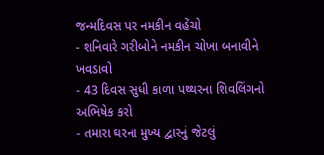જન્મદિવસ પર નમકીન વહેંચો
- શનિવારે ગરીબોને નમકીન ચોખા બનાવીને ખવડાવો
- 43 દિવસ સુધી કાળા પથ્થરના શિવલિંગનો અભિષેક કરો
- તમારા ઘરના મુખ્ય દ્વારનું જેટલું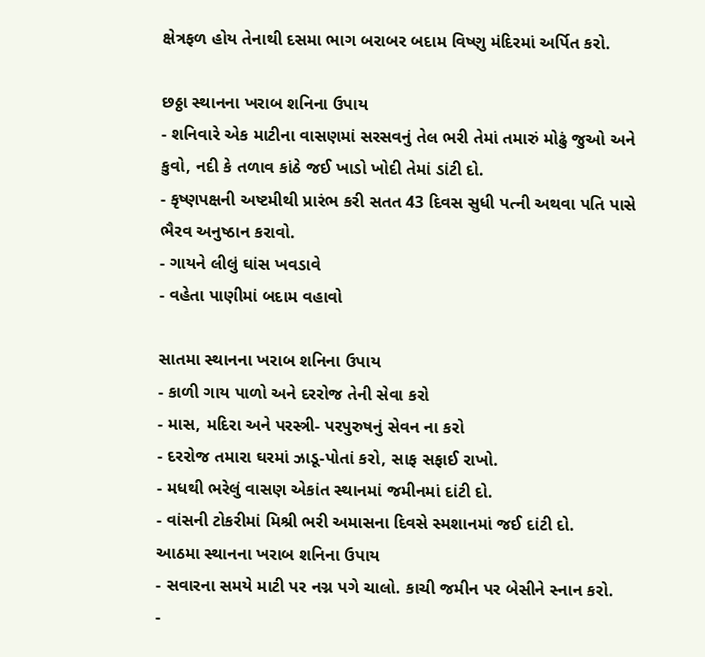ક્ષેત્રફળ હોય તેનાથી દસમા ભાગ બરાબર બદામ વિષ્ણુ મંદિરમાં અર્પિત કરો.

છઠ્ઠા સ્થાનના ખરાબ શનિના ઉપાય
- શનિવારે એક માટીના વાસણમાં સરસવનું તેલ ભરી તેમાં તમારું મોઢું જુઓ અને કુવો, નદી કે તળાવ કાંઠે જઈ ખાડો ખોદી તેમાં ડાંટી દો.
- કૃષ્ણપક્ષની અષ્ટમીથી પ્રારંભ કરી સતત 43 દિવસ સુધી પત્ની અથવા પતિ પાસે ભૈરવ અનુષ્ઠાન કરાવો.
- ગાયને લીલું ઘાંસ ખવડાવે
- વહેતા પાણીમાં બદામ વહાવો

સાતમા સ્થાનના ખરાબ શનિના ઉપાય
- કાળી ગાય પાળો અને દરરોજ તેની સેવા કરો
- માસ, મદિરા અને પરસ્ત્રી- પરપુરુષનું સેવન ના કરો
- દરરોજ તમારા ઘરમાં ઝાડૂ-પોતાં કરો, સાફ સફાઈ રાખો.
- મધથી ભરેલું વાસણ એકાંત સ્થાનમાં જમીનમાં દાંટી દો.
- વાંસની ટોકરીમાં મિશ્રી ભરી અમાસના દિવસે સ્મશાનમાં જઈ દાંટી દો.
આઠમા સ્થાનના ખરાબ શનિના ઉપાય
- સવારના સમયે માટી પર નગ્ન પગે ચાલો. કાચી જમીન પર બેસીને સ્નાન કરો.
-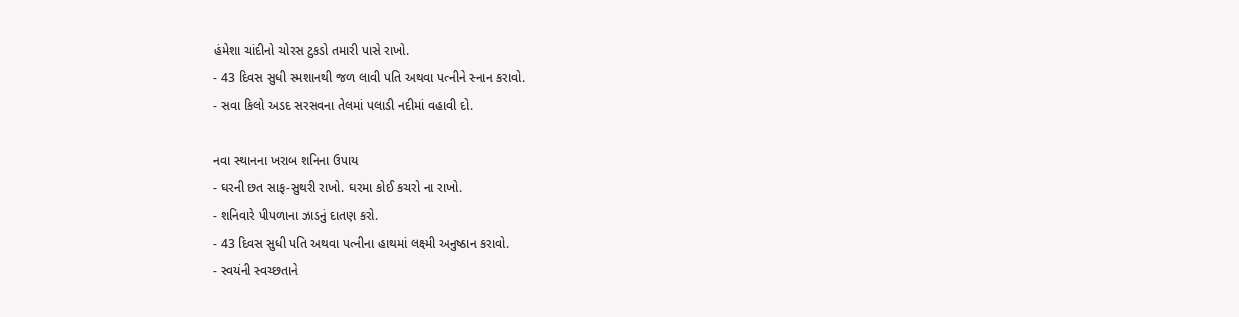હંમેશા ચાંદીનો ચોરસ ટુકડો તમારી પાસે રાખો.
- 43 દિવસ સુધી સ્મશાનથી જળ લાવી પતિ અથવા પત્નીને સ્નાન કરાવો.
- સવા કિલો અડદ સરસવના તેલમાં પલાડી નદીમાં વહાવી દો.

નવા સ્થાનના ખરાબ શનિના ઉપાય
- ઘરની છત સાફ-સુથરી રાખો. ઘરમા કોઈ કચરો ના રાખો.
- શનિવારે પીપળાના ઝાડનું દાતણ કરો.
- 43 દિવસ સુધી પતિ અથવા પત્નીના હાથમાં લક્ષ્મી અનુષ્ઠાન કરાવો.
- સ્વયંની સ્વચ્છતાને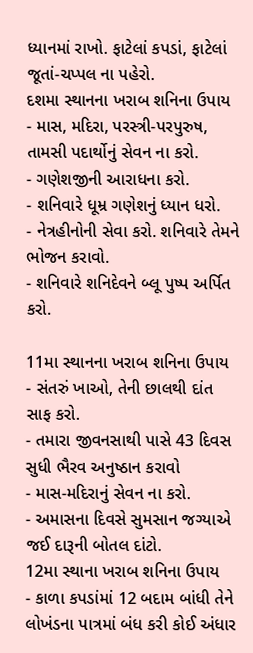ધ્યાનમાં રાખો. ફાટેલાં કપડાં, ફાટેલાં જૂતાં-ચપ્પલ ના પહેરો.
દશમા સ્થાનના ખરાબ શનિના ઉપાય
- માસ, મદિરા, પરસ્ત્રી-પરપુરુષ, તામસી પદાર્થોનું સેવન ના કરો.
- ગણેશજીની આરાધના કરો.
- શનિવારે ધૂમ્ર ગણેશનું ધ્યાન ધરો.
- નેત્રહીનોની સેવા કરો. શનિવારે તેમને ભોજન કરાવો.
- શનિવારે શનિદેવને બ્લૂ પુષ્પ અર્પિત કરો.

11મા સ્થાનના ખરાબ શનિના ઉપાય
- સંતરું ખાઓ, તેની છાલથી દાંત સાફ કરો.
- તમારા જીવનસાથી પાસે 43 દિવસ સુધી ભૈરવ અનુષ્ઠાન કરાવો
- માસ-મદિરાનું સેવન ના કરો.
- અમાસના દિવસે સુમસાન જગ્યાએ જઈ દારૂની બોતલ દાંટો.
12મા સ્થાના ખરાબ શનિના ઉપાય
- કાળા કપડાંમાં 12 બદામ બાંધી તેને લોખંડના પાત્રમાં બંધ કરી કોઈ અંધાર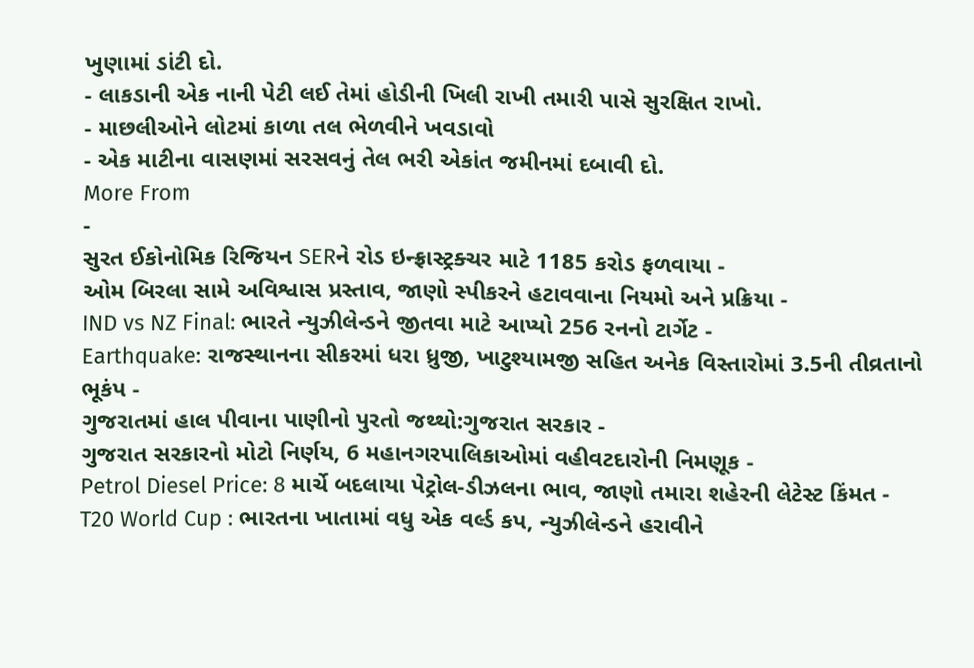ખુણામાં ડાંટી દો.
- લાકડાની એક નાની પેટી લઈ તેમાં હોડીની ખિલી રાખી તમારી પાસે સુરક્ષિત રાખો.
- માછલીઓને લોટમાં કાળા તલ ભેળવીને ખવડાવો
- એક માટીના વાસણમાં સરસવનું તેલ ભરી એકાંત જમીનમાં દબાવી દો.
More From
-
સુરત ઈકોનોમિક રિજિયન SERને રોડ ઇન્ફ્રાસ્ટ્રક્ચર માટે 1185 કરોડ ફળવાયા -
ઓમ બિરલા સામે અવિશ્વાસ પ્રસ્તાવ, જાણો સ્પીકરને હટાવવાના નિયમો અને પ્રક્રિયા -
IND vs NZ Final: ભારતે ન્યુઝીલેન્ડને જીતવા માટે આપ્યો 256 રનનો ટાર્ગેટ -
Earthquake: રાજસ્થાનના સીકરમાં ધરા ધ્રુજી, ખાટુશ્યામજી સહિત અનેક વિસ્તારોમાં 3.5ની તીવ્રતાનો ભૂકંપ -
ગુજરાતમાં હાલ પીવાના પાણીનો પુરતો જથ્થો:ગુજરાત સરકાર -
ગુજરાત સરકારનો મોટો નિર્ણય, 6 મહાનગરપાલિકાઓમાં વહીવટદારોની નિમણૂક -
Petrol Diesel Price: 8 માર્ચે બદલાયા પેટ્રોલ-ડીઝલના ભાવ, જાણો તમારા શહેરની લેટેસ્ટ કિંમત -
T20 World Cup : ભારતના ખાતામાં વધુ એક વર્લ્ડ કપ, ન્યુઝીલેન્ડને હરાવીને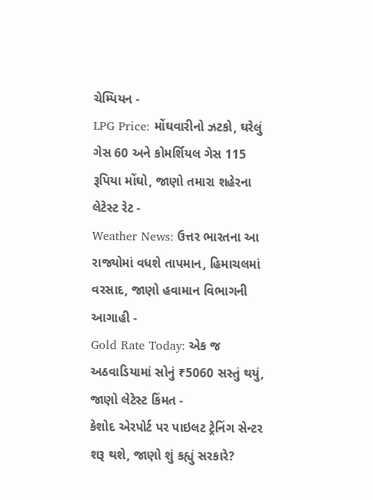ચેમ્પિયન -
LPG Price: મોંઘવારીનો ઝટકો, ઘરેલું ગેસ 60 અને કોમર્શિયલ ગેસ 115 રૂપિયા મોંઘો, જાણો તમારા શહેરના લેટેસ્ટ રેટ -
Weather News: ઉત્તર ભારતના આ રાજ્યોમાં વધશે તાપમાન, હિમાચલમાં વરસાદ, જાણો હવામાન વિભાગની આગાહી -
Gold Rate Today: એક જ અઠવાડિયામાં સોનું ₹5060 સસ્તું થયું, જાણો લેટેસ્ટ કિંમત -
કેશોદ એરપોર્ટ પર પાઇલટ ટ્રેનિંગ સેન્ટર શરૂ થશે, જાણો શું કહ્યું સરકારે?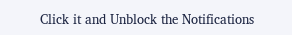Click it and Unblock the Notifications